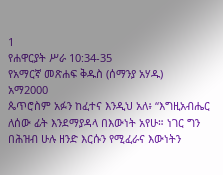1
የሐዋርያት ሥራ 10:34-35
የአማርኛ መጽሐፍ ቅዱስ (ሰማንያ አሃዱ)
አማ2000
ጴጥሮስም አፉን ከፈተና እንዲህ አለ፥ “እግዚአብሔር ለሰው ፊት እንደማያዳላ በእውነት አየሁ። ነገር ግን በሕዝብ ሁሉ ዘንድ እርሱን የሚፈራና እውነትን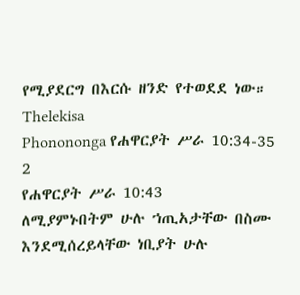የሚያደርግ በእርሱ ዘንድ የተወደደ ነው።
Thelekisa
Phonononga የሐዋርያት ሥራ 10:34-35
2
የሐዋርያት ሥራ 10:43
ለሚያምኑበትም ሁሉ ኀጢአታቸው በስሙ እንደሚሰረይላቸው ነቢያት ሁሉ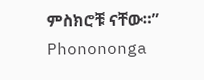ምስክሮቹ ናቸው።”
Phonononga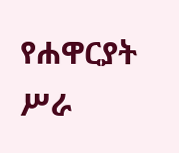የሐዋርያት ሥራ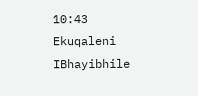10:43
Ekuqaleni
IBhayibhile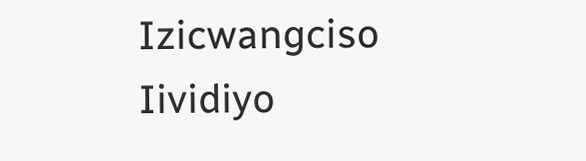Izicwangciso
Iividiyo